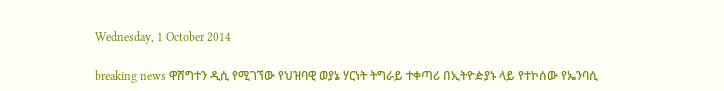Wednesday, 1 October 2014

breaking news ዋሸግተን ዲሲ የሚገኘው የህዝባዊ ወያኔ ሃርነት ትግራይ ተቀጣሪ በኢትዮዽያኑ ላይ የተኮሰው የኤንባሲ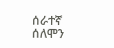ሰራተኛ ሰለሞን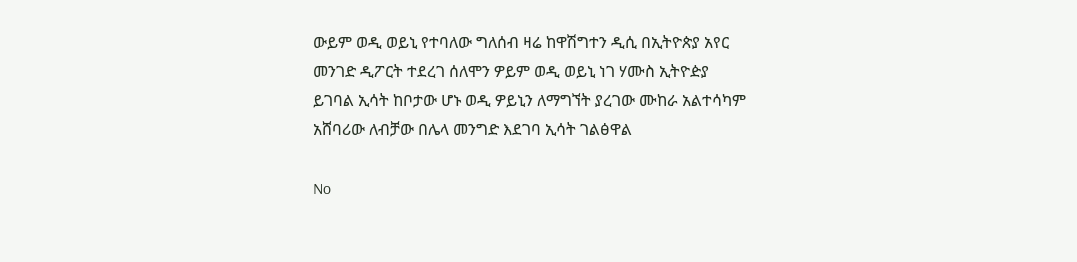ውይም ወዲ ወይኒ የተባለው ግለሰብ ዛሬ ከዋሽግተን ዲሲ በኢትዮጵያ አየር መንገድ ዲፖርት ተደረገ ሰለሞን ዎይም ወዲ ወይኒ ነገ ሃሙስ ኢትዮዽያ ይገባል ኢሳት ከቦታው ሆኑ ወዲ ዎይኒን ለማግኘት ያረገው ሙከራ አልተሳካም አሸባሪው ለብቻው በሌላ መንግድ እደገባ ኢሳት ገልፅዋል

No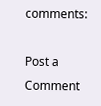comments:

Post a Comment